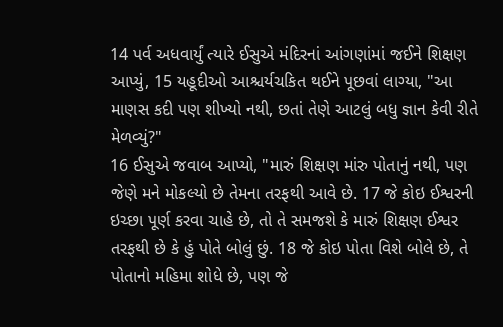14 પર્વ અધવાર્યું ત્યારે ઈસુએ મંદિરનાં આંગણાંમાં જઈને શિક્ષણ આપ્યું, 15 યહૂદીઓ આશ્ચર્યચકિત થઈને પૂછવાં લાગ્યા, "આ માણસ કદી પણ શીખ્યો નથી, છતાં તેણે આટલું બધુ જ્ઞાન કેવી રીતે મેળવ્યું?"
16 ઈસુએ જવાબ આપ્યો, "મારું શિક્ષણ માંરુ પોતાનું નથી, પણ જેણે મને મોકલ્યો છે તેમના તરફથી આવે છે. 17 જે કોઇ ઈશ્વરની ઇચ્છા પૂર્ણ કરવા ચાહે છે, તો તે સમજશે કે મારું શિક્ષણ ઈશ્વર તરફથી છે કે હું પોતે બોલું છું. 18 જે કોઇ પોતા વિશે બોલે છે, તે પોતાનો મહિમા શોધે છે, પણ જે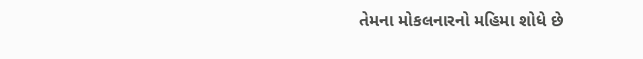તેમના મોકલનારનો મહિમા શોધે છે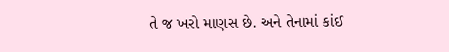તે જ ખરો માણસ છે. અને તેનામાં કાંઈ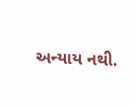અન્યાય નથી.